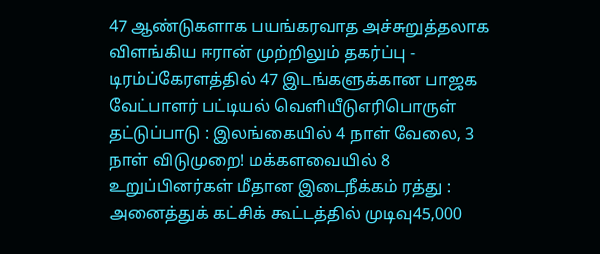47 ஆண்டுகளாக பயங்கரவாத அச்சுறுத்தலாக விளங்கிய ஈரான் முற்றிலும் தகர்ப்பு - டிரம்ப்கேரளத்தில் 47 இடங்களுக்கான பாஜக வேட்பாளர் பட்டியல் வெளியீடுஎரிபொருள் தட்டுப்பாடு : இலங்கையில் 4 நாள் வேலை, 3 நாள் விடுமுறை! மக்களவையில் 8 உறுப்பினர்கள் மீதான இடைநீக்கம் ரத்து : அனைத்துக் கட்சிக் கூட்டத்தில் முடிவு45,000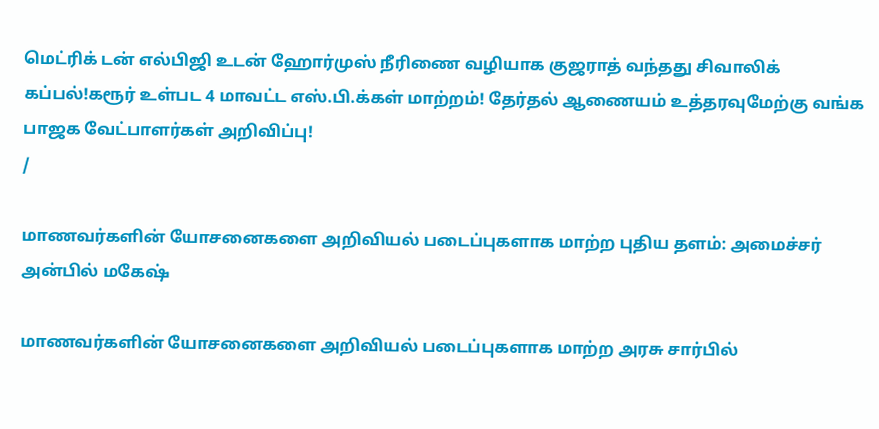மெட்ரிக் டன் எல்பிஜி உடன் ஹோர்முஸ் நீரிணை வழியாக குஜராத் வந்தது சிவாலிக் கப்பல்!கரூர் உள்பட 4 மாவட்ட எஸ்.பி.க்கள் மாற்றம்! தேர்தல் ஆணையம் உத்தரவுமேற்கு வங்க பாஜக வேட்பாளர்கள் அறிவிப்பு!
/

மாணவர்களின் யோசனைகளை அறிவியல் படைப்புகளாக மாற்ற புதிய தளம்: அமைச்சர் அன்பில் மகேஷ்

மாணவர்களின் யோசனைகளை அறிவியல் படைப்புகளாக மாற்ற அரசு சார்பில்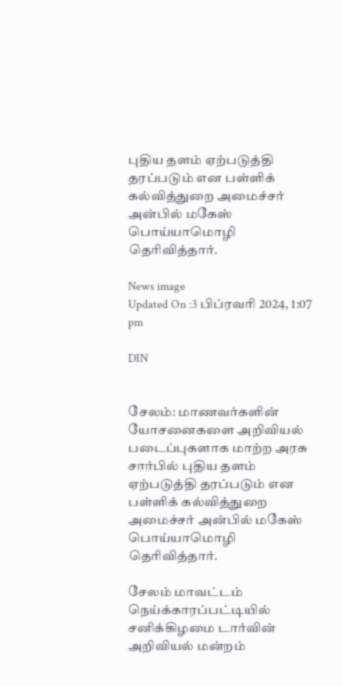புதிய தளம் ஏற்படுத்தி தரப்படும் என பள்ளிக் கல்வித்துறை அமைச்சர் அன்பில் மகேஸ் பொய்யாமொழி தெரிவித்தார்.

News image
Updated On :3 பிப்ரவரி 2024, 1:07 pm

DIN


சேலம்: மாணவர்களின் யோசனைகளை அறிவியல் படைப்புகளாக மாற்ற அரசு சார்பில் புதிய தளம் ஏற்படுத்தி தரப்படும் என பள்ளிக் கல்வித்துறை அமைச்சர் அன்பில் மகேஸ் பொய்யாமொழி தெரிவித்தார்.

சேலம் மாவட்டம் நெய்க்காரப்பட்டியில் சனிக்கிழமை டார்வின் அறிவியல் மன்றம்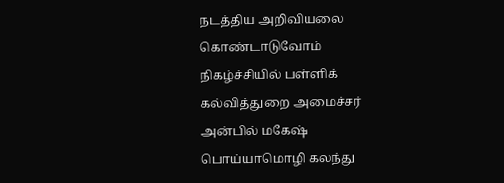நடத்திய அறிவியலை கொண்டாடுவோம் நிகழ்ச்சியில் பள்ளிக் கல்வித்துறை அமைச்சர் அன்பில் மகேஷ் பொய்யாமொழி கலந்து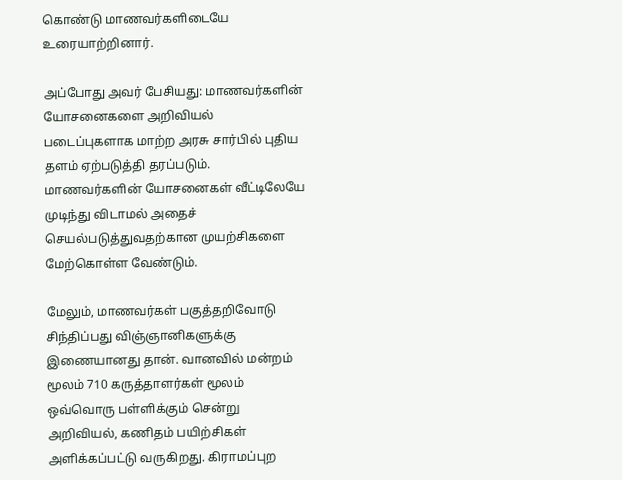கொண்டு மாணவர்களிடையே உரையாற்றினார்.

அப்போது அவர் பேசியது: மாணவர்களின் யோசனைகளை அறிவியல் படைப்புகளாக மாற்ற அரசு சார்பில் புதிய தளம் ஏற்படுத்தி தரப்படும். மாணவர்களின் யோசனைகள் வீட்டிலேயே முடிந்து விடாமல் அதைச் செயல்படுத்துவதற்கான முயற்சிகளை மேற்கொள்ள வேண்டும்.

மேலும், மாணவர்கள் பகுத்தறிவோடு சிந்திப்பது விஞ்ஞானிகளுக்கு இணையானது தான். வானவில் மன்றம் மூலம் 710 கருத்தாளர்கள் மூலம் ஒவ்வொரு பள்ளிக்கும் சென்று அறிவியல், கணிதம் பயிற்சிகள் அளிக்கப்பட்டு வருகிறது. கிராமப்புற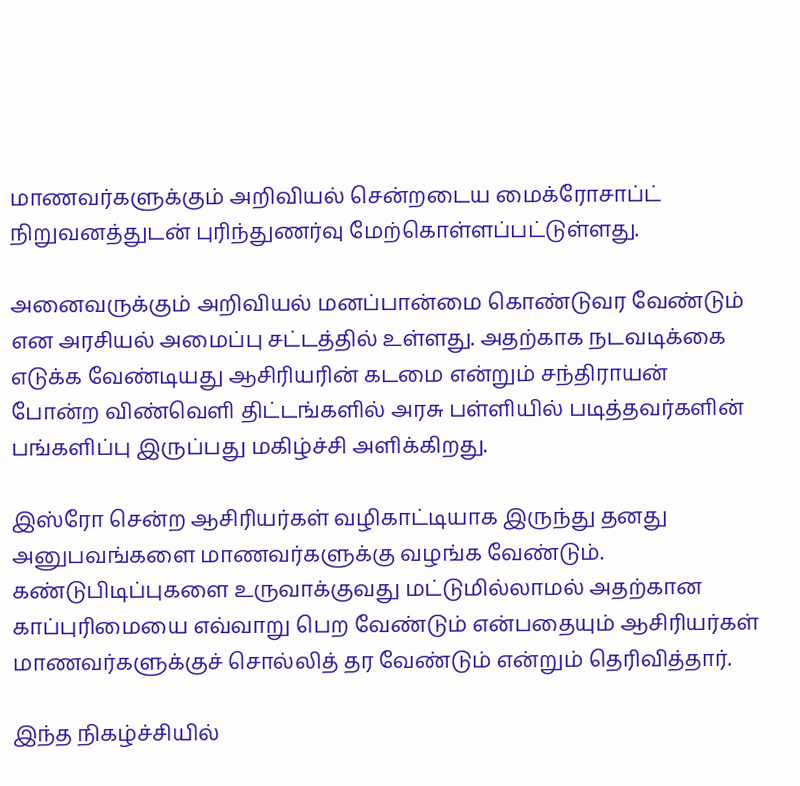மாணவர்களுக்கும் அறிவியல் சென்றடைய மைக்ரோசாப்ட் நிறுவனத்துடன் புரிந்துணர்வு மேற்கொள்ளப்பட்டுள்ளது.

அனைவருக்கும் அறிவியல் மனப்பான்மை கொண்டுவர வேண்டும் என அரசியல் அமைப்பு சட்டத்தில் உள்ளது. அதற்காக நடவடிக்கை  எடுக்க வேண்டியது ஆசிரியரின் கடமை என்றும் சந்திராயன் போன்ற விண்வெளி திட்டங்களில் அரசு பள்ளியில் படித்தவர்களின்  பங்களிப்பு இருப்பது மகிழ்ச்சி அளிக்கிறது.

இஸ்ரோ சென்ற ஆசிரியர்கள் வழிகாட்டியாக இருந்து தனது அனுபவங்களை மாணவர்களுக்கு வழங்க வேண்டும். கண்டுபிடிப்புகளை உருவாக்குவது மட்டுமில்லாமல் அதற்கான காப்புரிமையை எவ்வாறு பெற வேண்டும் என்பதையும் ஆசிரியர்கள் மாணவர்களுக்குச் சொல்லித் தர வேண்டும் என்றும் தெரிவித்தார்.

இந்த நிகழ்ச்சியில்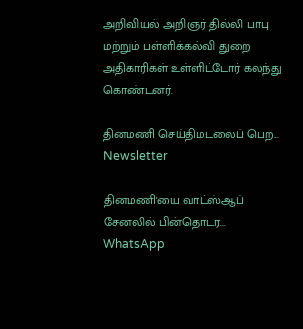அறிவியல் அறிஞர் தில்லி பாபு மற்றும் பள்ளிக்கல்வி துறை அதிகாரிகள் உள்ளிட்டோர் கலந்து கொண்டனர்.

தினமணி செய்திமடலைப் பெற... Newsletter

தினமணி'யை வாட்ஸ்ஆப் சேனலில் பின்தொடர... WhatsApp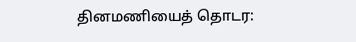தினமணியைத் தொடர: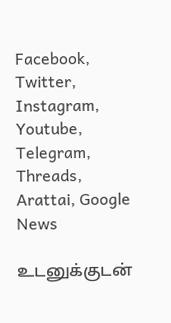Facebook, Twitter, Instagram, Youtube, Telegram, Threads, Arattai, Google News

உடனுக்குடன்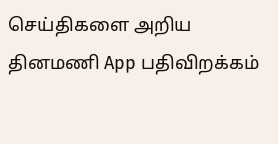செய்திகளை அறிய தினமணி App பதிவிறக்கம்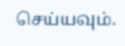செய்யவும்.